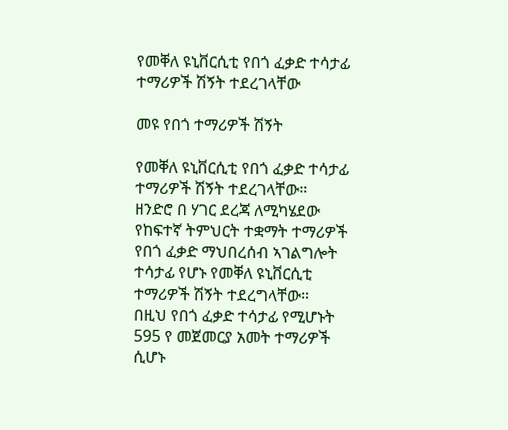የመቐለ ዩኒቨርሲቲ የበጎ ፈቃድ ተሳታፊ ተማሪዎች ሽኝት ተደረገላቸው

መዩ የበጎ ተማሪዎች ሽኝት

የመቐለ ዩኒቨርሲቲ የበጎ ፈቃድ ተሳታፊ ተማሪዎች ሽኝት ተደረገላቸው።
ዘንድሮ በ ሃገር ደረጃ ለሚካሄደው የከፍተኛ ትምህርት ተቋማት ተማሪዎች የበጎ ፈቃድ ማህበረሰብ ኣገልግሎት ተሳታፊ የሆኑ የመቐለ ዩኒቨርሲቲ ተማሪዎች ሽኝት ተደረግላቸው።
በዚህ የበጎ ፈቃድ ተሳታፊ የሚሆኑት 595 የ መጀመርያ አመት ተማሪዎች ሲሆኑ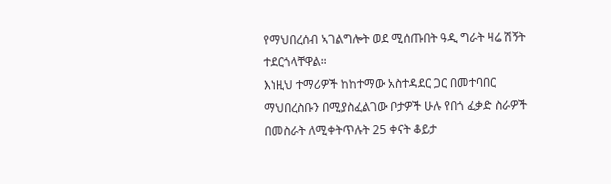የማህበረሰብ ኣገልግሎት ወደ ሚሰጡበት ዓዲ ግራት ዛሬ ሽኝት ተደርጎላቸዋል።
እነዚህ ተማሪዎች ከከተማው አስተዳደር ጋር በመተባበር ማህበረስቡን በሚያስፈልገው ቦታዎች ሁሉ የበጎ ፈቃድ ስራዎች በመስራት ለሚቀትጥሉት 25 ቀናት ቆይታ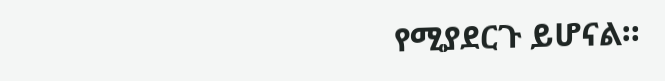የሚያደርጉ ይሆናል።